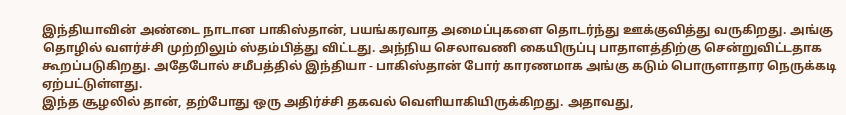இந்தியாவின் அண்டை நாடான பாகிஸ்தான், பயங்கரவாத அமைப்புகளை தொடர்ந்து ஊக்குவித்து வருகிறது. அங்கு தொழில் வளர்ச்சி முற்றிலும் ஸ்தம்பித்து விட்டது. அந்நிய செலாவணி கையிருப்பு பாதாளத்திற்கு சென்றுவிட்டதாக கூறப்படுகிறது. அதேபோல் சமீபத்தில் இந்தியா - பாகிஸ்தான் போர் காரணமாக அங்கு கடும் பொருளாதார நெருக்கடி ஏற்பட்டுள்ளது.
இந்த சூழலில் தான், தற்போது ஒரு அதிர்ச்சி தகவல் வெளியாகியிருக்கிறது. அதாவது,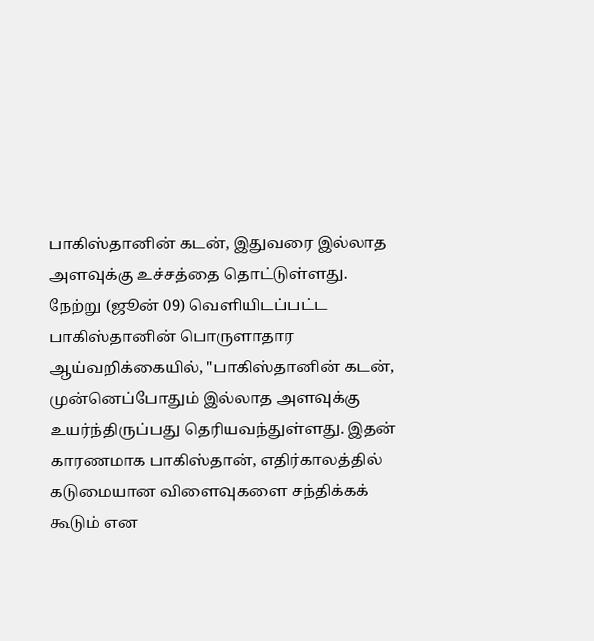பாகிஸ்தானின் கடன், இதுவரை இல்லாத அளவுக்கு உச்சத்தை தொட்டுள்ளது. நேற்று (ஜூன் 09) வெளியிடப்பட்ட பாகிஸ்தானின் பொருளாதார ஆய்வறிக்கையில், "பாகிஸ்தானின் கடன், முன்னெப்போதும் இல்லாத அளவுக்கு உயர்ந்திருப்பது தெரியவந்துள்ளது. இதன் காரணமாக பாகிஸ்தான், எதிர்காலத்தில் கடுமையான விளைவுகளை சந்திக்கக் கூடும் என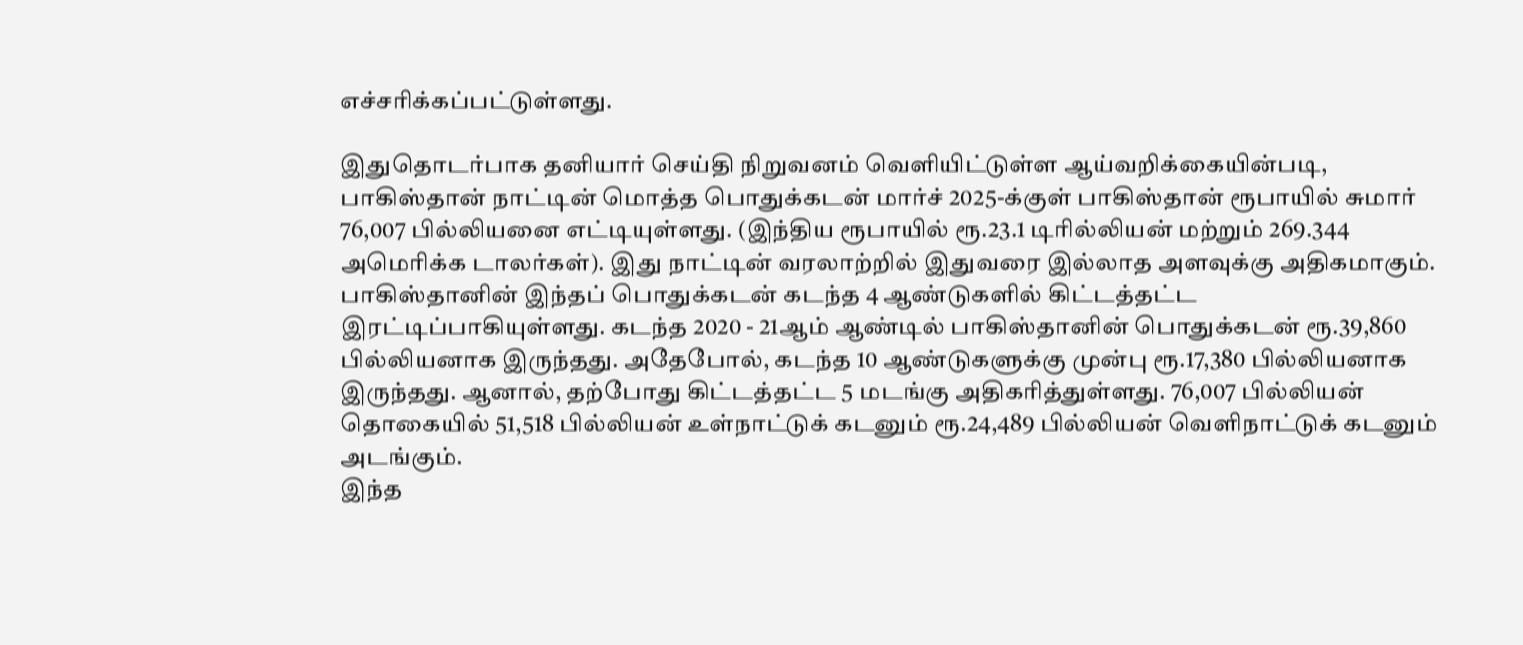எச்சரிக்கப்பட்டுள்ளது.

இதுதொடர்பாக தனியார் செய்தி நிறுவனம் வெளியிட்டுள்ள ஆய்வறிக்கையின்படி, பாகிஸ்தான் நாட்டின் மொத்த பொதுக்கடன் மார்ச் 2025-க்குள் பாகிஸ்தான் ரூபாயில் சுமார் 76,007 பில்லியனை எட்டியுள்ளது. (இந்திய ரூபாயில் ரூ.23.1 டிரில்லியன் மற்றும் 269.344 அமெரிக்க டாலர்கள்). இது நாட்டின் வரலாற்றில் இதுவரை இல்லாத அளவுக்கு அதிகமாகும்.
பாகிஸ்தானின் இந்தப் பொதுக்கடன் கடந்த 4 ஆண்டுகளில் கிட்டத்தட்ட இரட்டிப்பாகியுள்ளது. கடந்த 2020 - 21ஆம் ஆண்டில் பாகிஸ்தானின் பொதுக்கடன் ரூ.39,860 பில்லியனாக இருந்தது. அதேபோல், கடந்த 10 ஆண்டுகளுக்கு முன்பு ரூ.17,380 பில்லியனாக இருந்தது. ஆனால், தற்போது கிட்டத்தட்ட 5 மடங்கு அதிகரித்துள்ளது. 76,007 பில்லியன் தொகையில் 51,518 பில்லியன் உள்நாட்டுக் கடனும் ரூ.24,489 பில்லியன் வெளிநாட்டுக் கடனும் அடங்கும்.
இந்த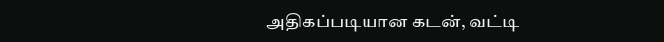அதிகப்படியான கடன், வட்டி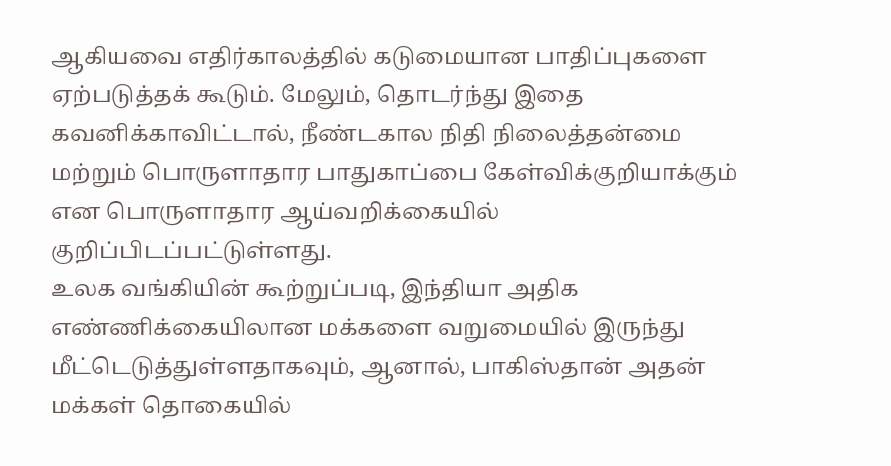ஆகியவை எதிர்காலத்தில் கடுமையான பாதிப்புகளை ஏற்படுத்தக் கூடும். மேலும், தொடர்ந்து இதை கவனிக்காவிட்டால், நீண்டகால நிதி நிலைத்தன்மை மற்றும் பொருளாதார பாதுகாப்பை கேள்விக்குறியாக்கும் என பொருளாதார ஆய்வறிக்கையில் குறிப்பிடப்பட்டுள்ளது.
உலக வங்கியின் கூற்றுப்படி, இந்தியா அதிக எண்ணிக்கையிலான மக்களை வறுமையில் இருந்து மீட்டெடுத்துள்ளதாகவும், ஆனால், பாகிஸ்தான் அதன் மக்கள் தொகையில்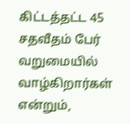கிட்டத்தட்ட 45 சதவீதம் பேர் வறுமையில் வாழ்கிறார்கள் என்றும்,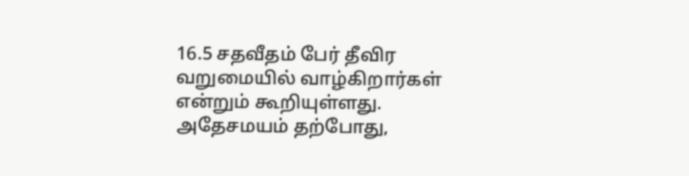16.5 சதவீதம் பேர் தீவிர வறுமையில் வாழ்கிறார்கள் என்றும் கூறியுள்ளது. அதேசமயம் தற்போது,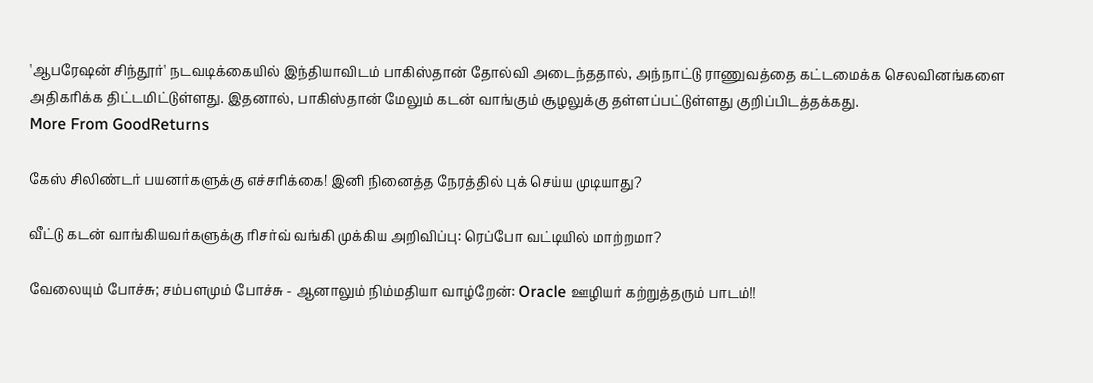'ஆபரேஷன் சிந்தூர்' நடவடிக்கையில் இந்தியாவிடம் பாகிஸ்தான் தோல்வி அடைந்ததால், அந்நாட்டு ராணுவத்தை கட்டமைக்க செலவினங்களை அதிகரிக்க திட்டமிட்டுள்ளது. இதனால், பாகிஸ்தான் மேலும் கடன் வாங்கும் சூழலுக்கு தள்ளப்பட்டுள்ளது குறிப்பிடத்தக்கது.
More From GoodReturns

கேஸ் சிலிண்டர் பயனர்களுக்கு எச்சரிக்கை! இனி நினைத்த நேரத்தில் புக் செய்ய முடியாது?

வீட்டு கடன் வாங்கியவர்களுக்கு ரிசர்வ் வங்கி முக்கிய அறிவிப்பு: ரெப்போ வட்டியில் மாற்றமா?

வேலையும் போச்சு; சம்பளமும் போச்சு - ஆனாலும் நிம்மதியா வாழ்றேன்: Oracle ஊழியர் கற்றுத்தரும் பாடம்!!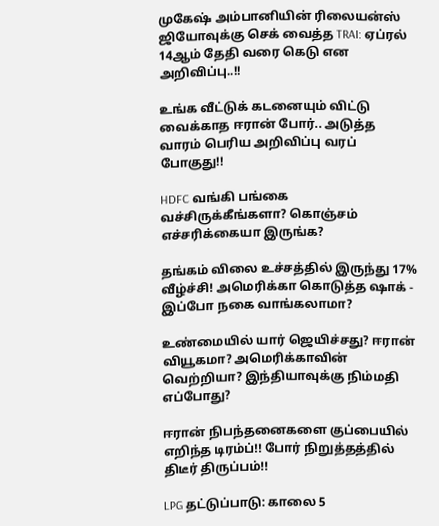முகேஷ் அம்பானியின் ரிலையன்ஸ் ஜியோவுக்கு செக் வைத்த TRAI: ஏப்ரல் 14ஆம் தேதி வரை கெடு என அறிவிப்பு..!!

உங்க வீட்டுக் கடனையும் விட்டு வைக்காத ஈரான் போர்.. அடுத்த வாரம் பெரிய அறிவிப்பு வரப் போகுது!!

HDFC வங்கி பங்கை வச்சிருக்கீங்களா? கொஞ்சம் எச்சரிக்கையா இருங்க?

தங்கம் விலை உச்சத்தில் இருந்து 17% வீழ்ச்சி! அமெரிக்கா கொடுத்த ஷாக் - இப்போ நகை வாங்கலாமா?

உண்மையில் யார் ஜெயிச்சது? ஈரான் வியூகமா? அமெரிக்காவின் வெற்றியா? இந்தியாவுக்கு நிம்மதி எப்போது?

ஈரான் நிபந்தனைகளை குப்பையில் எறிந்த டிரம்ப்!! போர் நிறுத்தத்தில் திடீர் திருப்பம்!!

LPG தட்டுப்பாடு: காலை 5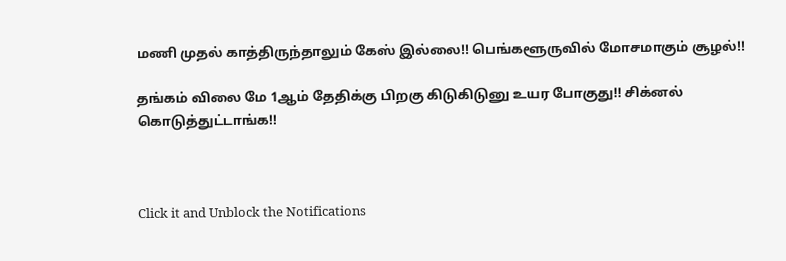மணி முதல் காத்திருந்தாலும் கேஸ் இல்லை!! பெங்களூருவில் மோசமாகும் சூழல்!!

தங்கம் விலை மே 1ஆம் தேதிக்கு பிறகு கிடுகிடுனு உயர போகுது!! சிக்னல் கொடுத்துட்டாங்க!!



Click it and Unblock the Notifications